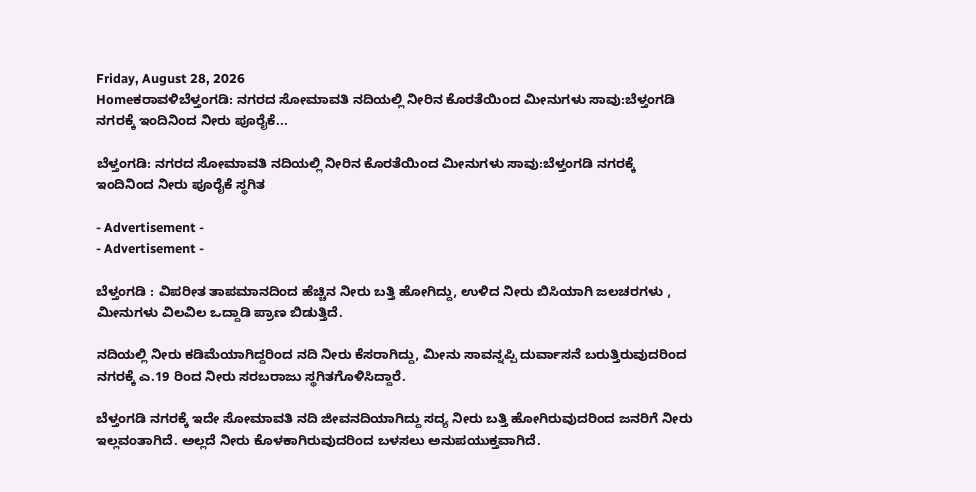Friday, August 28, 2026
Homeಕರಾವಳಿಬೆಳ್ತಂಗಡಿ: ನಗರದ ಸೋಮಾವತಿ ನದಿಯಲ್ಲಿ ನೀರಿನ ಕೊರತೆಯಿಂದ ಮೀನುಗಳು ಸಾವು:ಬೆಳ್ತಂಗಡಿ ನಗರಕ್ಕೆ ಇಂದಿನಿಂದ ನೀರು ಪೂರೈಕೆ...

ಬೆಳ್ತಂಗಡಿ: ನಗರದ ಸೋಮಾವತಿ ನದಿಯಲ್ಲಿ ನೀರಿನ ಕೊರತೆಯಿಂದ ಮೀನುಗಳು ಸಾವು:ಬೆಳ್ತಂಗಡಿ ನಗರಕ್ಕೆ ಇಂದಿನಿಂದ ನೀರು ಪೂರೈಕೆ ಸ್ಥಗಿತ

- Advertisement -
- Advertisement -

ಬೆಳ್ತಂಗಡಿ : ವಿಪರೀತ ತಾಪಮಾನದಿಂದ ಹೆಚ್ಚಿನ ನೀರು ಬತ್ತಿ ಹೋಗಿದ್ದು, ಉಳಿದ‌ ನೀರು ಬಿಸಿಯಾಗಿ ಜಲಚರಗಳು , ಮೀನುಗಳು ವಿಲವಿಲ‌ ಒದ್ದಾಡಿ ಪ್ರಾಣ ಬಿಡುತ್ತಿದೆ.

ನದಿಯಲ್ಲಿ ನೀರು ಕಡಿಮೆಯಾಗಿದ್ದರಿಂದ ನದಿ ನೀರು ಕೆಸರಾಗಿದ್ದು, ಮೀನು ಸಾವನ್ನಪ್ಪಿ ದುರ್ವಾಸನೆ ಬರುತ್ತಿರುವುದರಿಂದ ನಗರಕ್ಕೆ ಎ.19 ರಿಂದ ನೀರು ಸರಬರಾಜು ಸ್ಥಗಿತಗೊಳಿಸಿದ್ದಾರೆ.

ಬೆಳ್ತಂಗಡಿ ‌ನಗರಕ್ಕೆ ಇದೇ ಸೋಮಾವತಿ‌ ನದಿ ಜೀವನದಿಯಾಗಿದ್ದು ಸದ್ಯ ನೀರು ಬತ್ತಿ ಹೋಗಿರುವುದರಿಂದ ಜನರಿಗೆ ನೀರು ಇಲ್ಲವಂತಾಗಿದೆ. ಅಲ್ಲದೆ ನೀರು ಕೊಳಕಾಗಿರುವುದರಿಂದ ಬಳಸಲು ಅನುಪಯುಕ್ತವಾಗಿದೆ.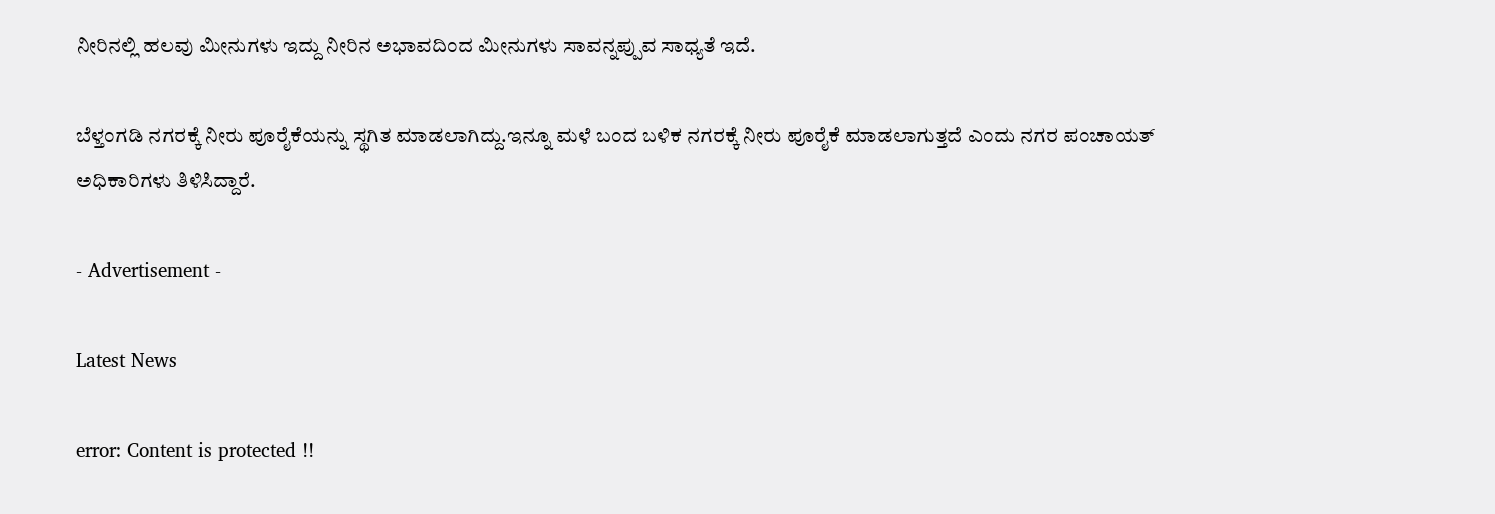ನೀರಿನಲ್ಲಿ ಹಲವು ಮೀನುಗಳು ಇದ್ದು ನೀರಿನ ಅಭಾವದಿಂದ ಮೀನುಗಳು ಸಾವನ್ನಪ್ಪುವ ಸಾಧ್ಯತೆ ಇದೆ.

ಬೆಳ್ತಂಗಡಿ ನಗರಕ್ಕೆ ನೀರು ಪೂರೈಕೆಯನ್ನು ಸ್ಥಗಿತ ಮಾಡಲಾಗಿದ್ದು‌.ಇನ್ನೂ ಮಳೆ ಬಂದ ಬಳಿಕ ನಗರಕ್ಕೆ ನೀರು ಪೂರೈಕೆ ಮಾಡಲಾಗುತ್ತದೆ ಎಂದು ನಗರ ಪಂಚಾಯತ್ ಅಧಿಕಾರಿಗಳು ತಿಳಿಸಿದ್ದಾರೆ.

- Advertisement -

Latest News

error: Content is protected !!